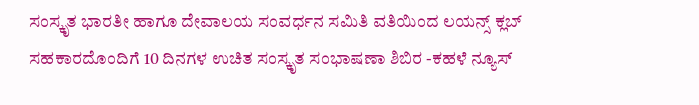ಸಂಸ್ಕೃತ ಭಾರತೀ ಹಾಗೂ ದೇವಾಲಯ ಸಂವರ್ಧನ ಸಮಿತಿ ವತಿಯಿಂದ ಲಯನ್ಸ್ ಕ್ಲಬ್ ಸಹಕಾರದೊಂದಿಗೆ 10 ದಿನಗಳ ಉಚಿತ ಸಂಸ್ಕೃತ ಸಂಭಾಷಣಾ ಶಿಬಿರ -ಕಹಳೆ ನ್ಯೂಸ್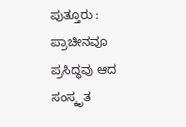ಪುತ್ತೂರು : ಪ್ರಾಚೀನವೂ ಪ್ರಸಿದ್ಧವು ಆದ ಸಂಸ್ಕೃತ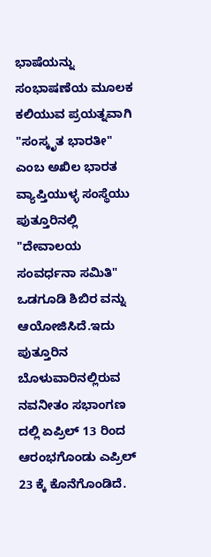ಭಾಷೆಯನ್ನು ಸಂಭಾಷಣೆಯ ಮೂಲಕ ಕಲಿಯುವ ಪ್ರಯತ್ನವಾಗಿ "ಸಂಸ್ಕೃತ ಭಾರತೀ" ಎಂಬ ಅಖಿಲ ಭಾರತ ವ್ಯಾಪ್ತಿಯುಳ್ಳ ಸಂಸ್ಥೆಯು ಪುತ್ತೂರಿನಲ್ಲಿ "ದೇವಾಲಯ ಸಂವರ್ಧನಾ ಸಮಿತಿ" ಒಡಗೂಡಿ ಶಿಬಿರ ವನ್ನು ಆಯೋಜಿಸಿದೆ.ಇದು ಪುತ್ತೂರಿನ ಬೊಳುವಾರಿನಲ್ಲಿರುವ ನವನೀತಂ ಸಭಾಂಗಣ ದಲ್ಲಿ ಏಪ್ರಿಲ್ 13 ರಿಂದ ಆರಂಭಗೊಂಡು ಎಪ್ರಿಲ್ 23 ಕ್ಕೆ ಕೊನೆಗೊಂಡಿದೆ.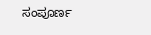ಸಂಪೂರ್ಣ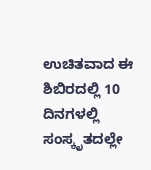ಉಚಿತವಾದ ಈ ಶಿಬಿರದಲ್ಲಿ 10 ದಿನಗಳಲ್ಲಿ ಸಂಸ್ಕೃತದಲ್ಲೇ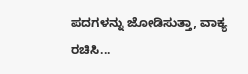ಪದಗಳನ್ನು ಜೋಡಿಸುತ್ತಾ, ವಾಕ್ಯ ರಚಿಸಿ...